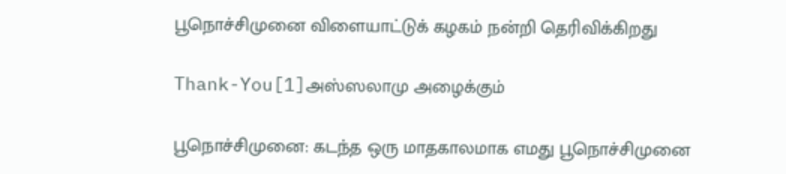பூநொச்சிமுனை விளையாட்டுக் கழகம் நன்றி தெரிவிக்கிறது

Thank-You[1]அஸ்ஸலாமு அழைக்கும்

பூநொச்சிமுனை: கடந்த ஒரு மாதகாலமாக எமது பூநொச்சிமுனை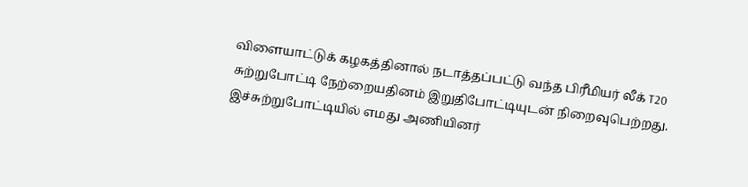விளையாட்டுக் கழகத்தினால் நடாத்தப்பட்டு வந்த பிரீமியர் லீக் T20 சுற்றுபோட்டி நேற்றையதினம் இறுதிபோட்டியுடன் நிறைவுபெற்றது.  இச்சுற்றுபோட்டியில் எமது அணியினர்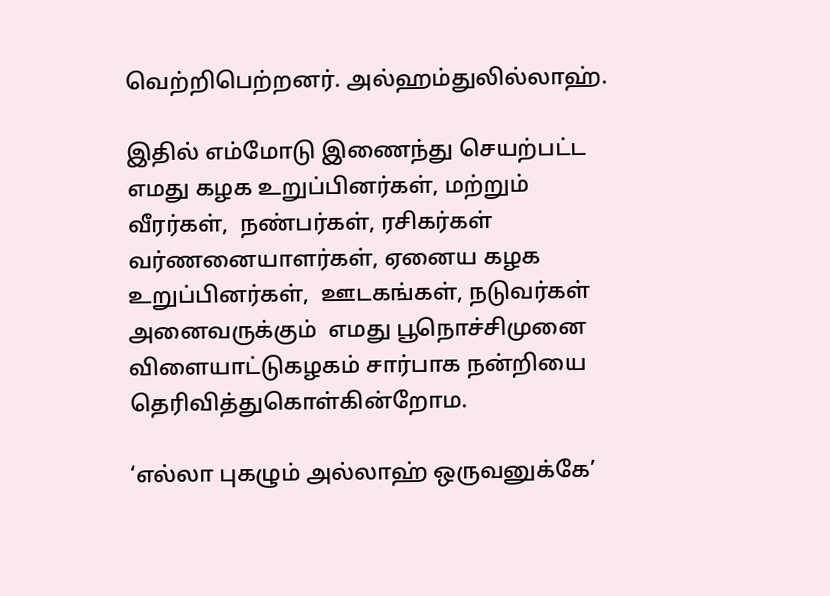வெற்றிபெற்றனர். அல்ஹம்துலில்லாஹ்.

இதில் எம்மோடு இணைந்து செயற்பட்ட எமது கழக உறுப்பினர்கள், மற்றும் வீரர்கள்,  நண்பர்கள், ரசிகர்கள் வர்ணனையாளர்கள், ஏனைய கழக உறுப்பினர்கள்,  ஊடகங்கள், நடுவர்கள் அனைவருக்கும்  எமது பூநொச்சிமுனை விளையாட்டுகழகம் சார்பாக நன்றியை தெரிவித்துகொள்கின்றோம.

‘எல்லா புகழும் அல்லாஹ் ஒருவனுக்கே’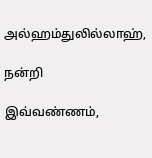அல்ஹம்துலில்லாஹ்,

நன்றி

இவ்வண்ணம்,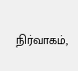நிர்வாகம்,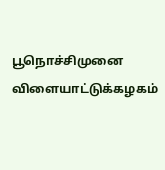பூநொச்சிமுனை விளையாட்டுக்கழகம்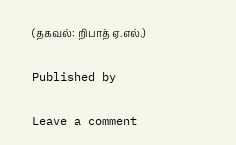(தகவல்: றிபாத் ஏ.எல்.)

Published by

Leave a comment